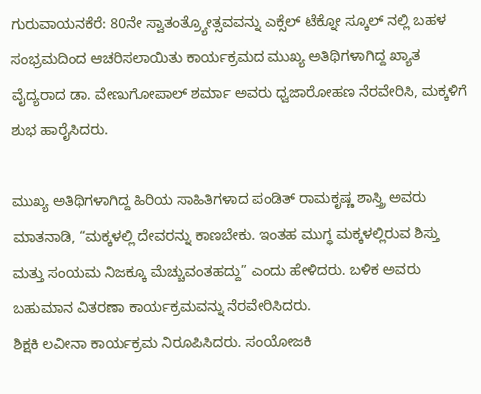ಗುರುವಾಯನಕೆರೆ: 80ನೇ ಸ್ವಾತಂತ್ರ್ಯೋತ್ಸವವನ್ನು ಎಕ್ಸೆಲ್ ಟೆಕ್ನೋ ಸ್ಕೂಲ್ ನಲ್ಲಿ ಬಹಳ ಸಂಭ್ರಮದಿಂದ ಆಚರಿಸಲಾಯಿತು ಕಾರ್ಯಕ್ರಮದ ಮುಖ್ಯ ಅತಿಥಿಗಳಾಗಿದ್ದ ಖ್ಯಾತ ವೈದ್ಯರಾದ ಡಾ. ವೇಣುಗೋಪಾಲ್ ಶರ್ಮಾ ಅವರು ಧ್ವಜಾರೋಹಣ ನೆರವೇರಿಸಿ, ಮಕ್ಕಳಿಗೆ ಶುಭ ಹಾರೈಸಿದರು.

ಮುಖ್ಯ ಅತಿಥಿಗಳಾಗಿದ್ದ ಹಿರಿಯ ಸಾಹಿತಿಗಳಾದ ಪಂಡಿತ್ ರಾಮಕೃಷ್ಣ ಶಾಸ್ತ್ರಿ ಅವರು ಮಾತನಾಡಿ, “ಮಕ್ಕಳಲ್ಲಿ ದೇವರನ್ನು ಕಾಣಬೇಕು. ಇಂತಹ ಮುಗ್ಧ ಮಕ್ಕಳಲ್ಲಿರುವ ಶಿಸ್ತು ಮತ್ತು ಸಂಯಮ ನಿಜಕ್ಕೂ ಮೆಚ್ಚುವಂತಹದ್ದು” ಎಂದು ಹೇಳಿದರು. ಬಳಿಕ ಅವರು ಬಹುಮಾನ ವಿತರಣಾ ಕಾರ್ಯಕ್ರಮವನ್ನು ನೆರವೇರಿಸಿದರು.
ಶಿಕ್ಷಕಿ ಲವೀನಾ ಕಾರ್ಯಕ್ರಮ ನಿರೂಪಿಸಿದರು. ಸಂಯೋಜಕಿ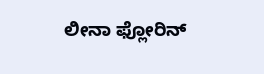ಲೀನಾ ಫ್ಲೋರಿನ್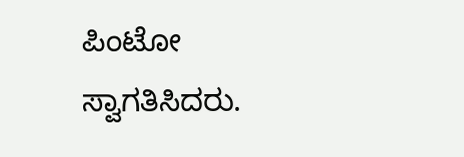ಪಿಂಟೋ ಸ್ವಾಗತಿಸಿದರು.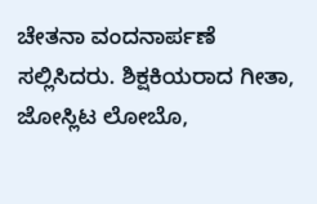ಚೇತನಾ ವಂದನಾರ್ಪಣೆ ಸಲ್ಲಿಸಿದರು. ಶಿಕ್ಷಕಿಯರಾದ ಗೀತಾ, ಜೋಸ್ಲಿಟ ಲೋಬೊ,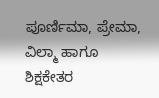ಪೂರ್ಣಿಮಾ, ಪ್ರೇಮಾ, ವಿಲ್ಮಾ ಹಾಗೂ ಶಿಕ್ಷಕೇತರ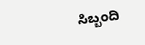ಸಿಬ್ಬಂದಿ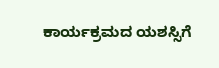ಕಾರ್ಯಕ್ರಮದ ಯಶಸ್ಸಿಗೆ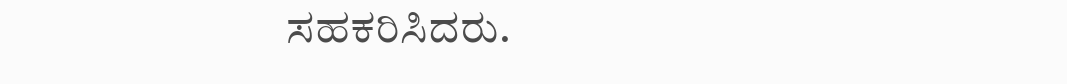ಸಹಕರಿಸಿದರು.